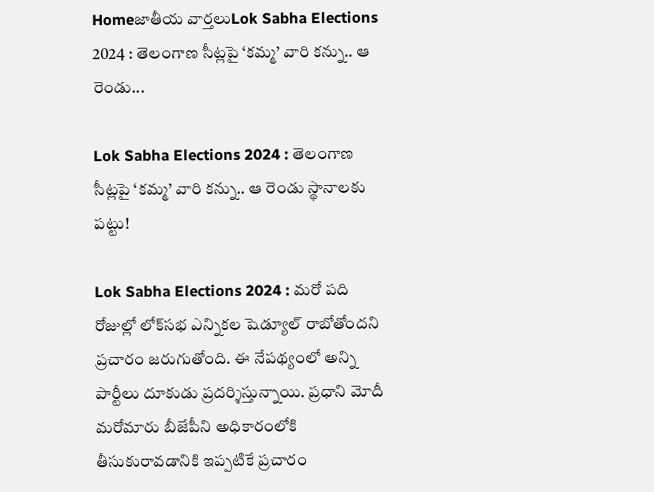Homeజాతీయ వార్తలుLok Sabha Elections 2024 : తెలంగాణ సీట్లపై ‘కమ్మ’ వారి కన్ను.. ఆ రెండు...

Lok Sabha Elections 2024 : తెలంగాణ సీట్లపై ‘కమ్మ’ వారి కన్ను.. ఆ రెండు స్థానాలకు పట్టు!

Lok Sabha Elections 2024 : మరో పది రోజుల్లో లోక్‌సభ ఎన్నికల షెడ్యూల్‌ రాబోతోందని ప్రచారం జరుగుతోంది. ఈ నేపథ్యంలో అన్ని పార్టీలు దూకుడు ప్రదర్శిస్తున్నాయి. ప్రధాని మోదీ మరోమారు బీజేపీని అధికారంలోకి తీసుకురావడానికి ఇప్పటికే ప్రచారం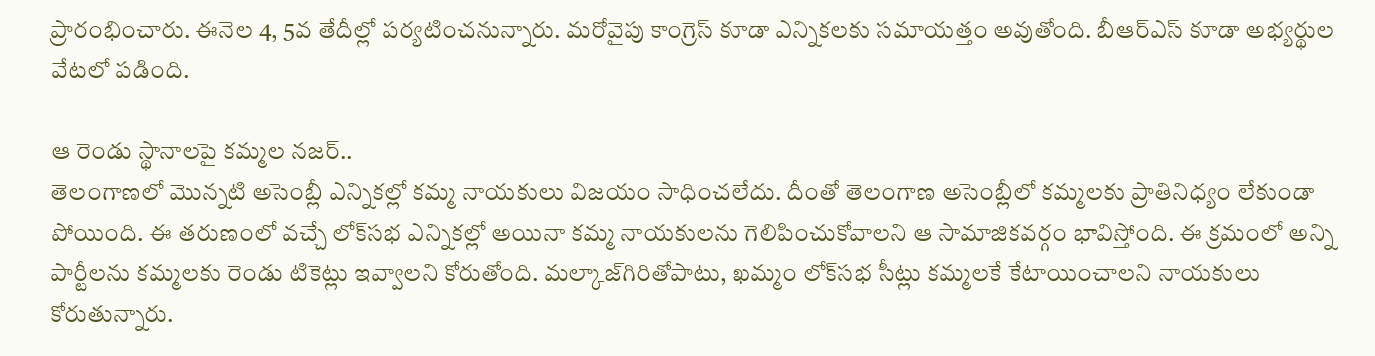ప్రారంభించారు. ఈనెల 4, 5వ తేదీల్లో పర్యటించనున్నారు. మరోవైపు కాంగ్రెస్ కూడా ఎన్నికలకు సమాయత్తం అవుతోంది. బీఆర్‌ఎస్‌ కూడా అభ్యర్థుల వేటలో పడింది.

ఆ రెండు స్థానాలపై కమ్మల నజర్‌..
తెలంగాణలో మొన్నటి అసెంబ్లీ ఎన్నికల్లో కమ్మ నాయకులు విజయం సాధించలేదు. దీంతో తెలంగాణ అసెంబ్లీలో కమ్మలకు ప్రాతినిధ్యం లేకుండా పోయింది. ఈ తరుణంలో వచ్చే లోక్‌సభ ఎన్నికల్లో అయినా కమ్మ నాయకులను గెలిపించుకోవాలని ఆ సామాజికవర్గం భావిస్తోంది. ఈ క్రమంలో అన్ని పార్టీలను కమ్మలకు రెండు టికెట్లు ఇవ్వాలని కోరుతోంది. మల్కాజ్‌గిరితోపాటు, ఖమ్మం లోక్‌సభ సీట్లు కమ్మలకే కేటాయించాలని నాయకులు కోరుతున్నారు.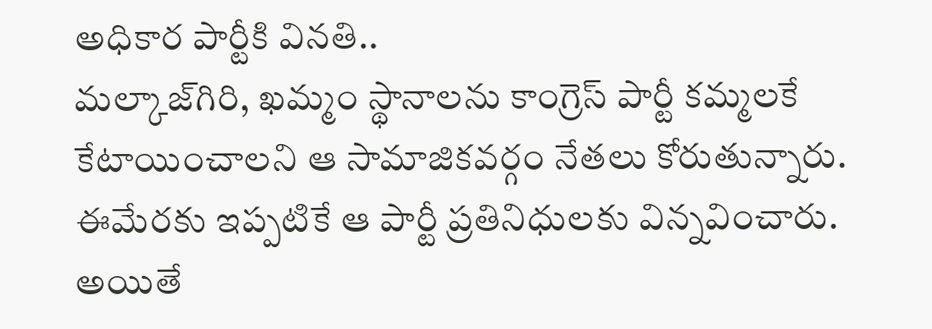అధికార పార్టీకి వినతి..
మల్కాజ్‌గిరి, ఖమ్మం స్థానాలను కాంగ్రెస్‌ పార్టీ కమ్మలకే కేటాయించాలని ఆ సామాజికవర్గం నేతలు కోరుతున్నారు. ఈమేరకు ఇప్పటికే ఆ పార్టీ ప్రతినిధులకు విన్నవించారు. అయితే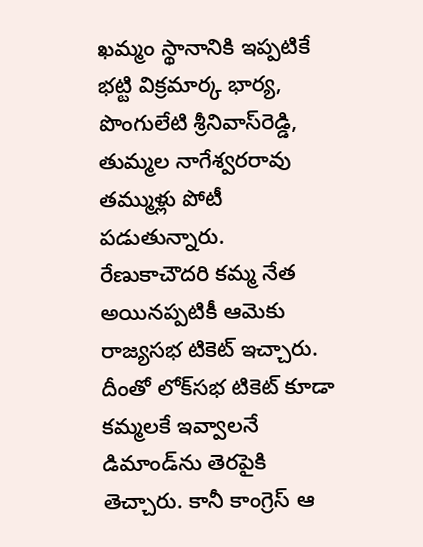ఖమ్మం స్థానానికి ఇప్పటికే భట్టి విక్రమార్క భార్య, పొంగులేటి శ్రీనివాస్‌రెడ్డి, తుమ్మల నాగేశ్వరరావు తమ్ముళ్లు పోటీ పడుతున్నారు. రేణుకాచౌదరి కమ్మ నేత అయినప్పటికీ ఆమెకు రాజ్యసభ టికెట్‌ ఇచ్చారు. దీంతో లోక్‌సభ టికెట్‌ కూడా కమ్మలకే ఇవ్వాలనే డిమాండ్‌ను తెరపైకి తెచ్చారు. కానీ కాంగ్రెస్‌ ఆ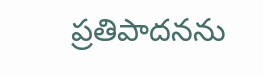ప్రతిపాదనను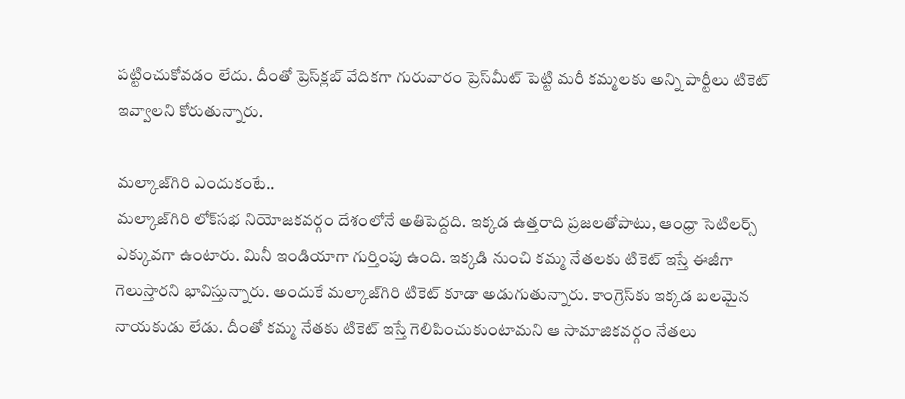పట్టించుకోవడం లేదు. దీంతో ప్రెస్‌క్లబ్‌ వేదికగా గురువారం ప్రెస్‌మీట్‌ పెట్టి మరీ కమ్మలకు అన్ని పార్టీలు టికెట్‌ ఇవ్వాలని కోరుతున్నారు.

మల్కాజ్‌గిరి ఎందుకంటే..
మల్కాజ్‌గిరి లోక్‌సభ నియోజకవర్గం దేశంలోనే అతిపెద్దది. ఇక్కడ ఉత్తరాది ప్రజలతోపాటు, ఆంధ్రా సెటిలర్స్‌ ఎక్కువగా ఉంటారు. మినీ ఇండియాగా గుర్తింపు ఉంది. ఇక్కడి నుంచి కమ్మ నేతలకు టికెట్‌ ఇస్తే ఈజీగా గెలుస్తారని భావిస్తున్నారు. అందుకే మల్కాజ్‌గిరి టికెట్‌ కూడా అడుగుతున్నారు. కాంగ్రెస్‌కు ఇక్కడ బలమైన నాయకుడు లేడు. దీంతో కమ్మ నేతకు టికెట్‌ ఇస్తే గెలిపించుకుంటామని ఆ సామాజికవర్గం నేతలు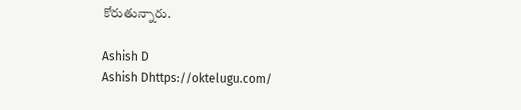కోరుతున్నారు.

Ashish D
Ashish Dhttps://oktelugu.com/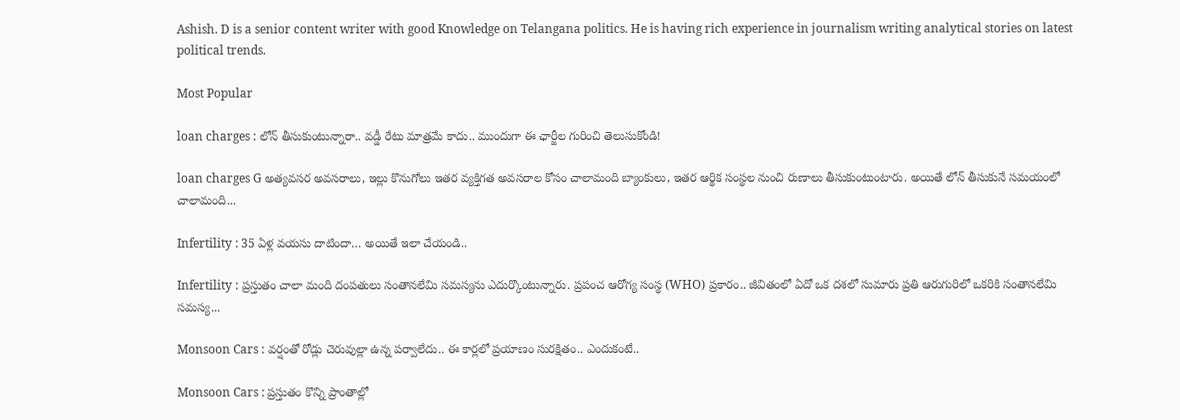Ashish. D is a senior content writer with good Knowledge on Telangana politics. He is having rich experience in journalism writing analytical stories on latest political trends.

Most Popular

loan charges : లోన్ తీసుకుంటున్నారా.. వడ్డీ రేటు మాత్రమే కాదు.. ముందుగా ఈ ఛార్జీల గురించి తెలుసుకోండి!

loan charges G అత్యవసర అవసరాలు, ఇల్లు కొనుగోలు ఇతర వ్యక్తిగత అవసరాల కోసం చాలామంది బ్యాంకులు, ఇతర ఆర్థిక సంస్థల నుంచి రుణాలు తీసుకుంటుంటారు. అయితే లోన్ తీసుకునే సమయంలో చాలామంది...

Infertility : 35 ఏళ్ల వయసు దాటిందా… అయితే ఇలా చేయండి..

Infertility : ప్రస్తుతం చాలా మంది దంపతులు సంతానలేమి సమస్యను ఎదుర్కొంటున్నారు. ప్రపంచ ఆరోగ్య సంస్థ (WHO) ప్రకారం.. జీవితంలో ఏదో ఒక దశలో సుమారు ప్రతి ఆరుగురిలో ఒకరికి సంతానలేమి సమస్య...

Monsoon Cars : వర్షంతో రోడ్లు చెరువుల్లా ఉన్న పర్వాలేదు.. ఈ కార్లలో ప్రయాణం సురక్షితం.. ఎందుకంటే..

Monsoon Cars : ప్రస్తుతం కొన్ని ప్రాంతాల్లో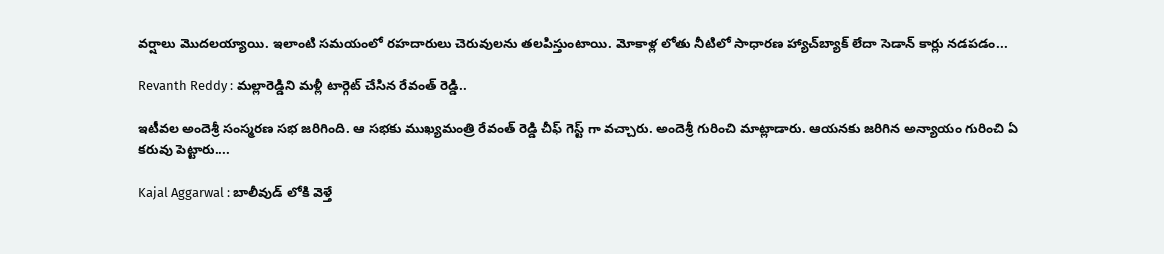వర్షాలు మొదలయ్యాయి. ఇలాంటి సమయంలో రహదారులు చెరువులను తలపిస్తుంటాయి. మోకాళ్ల లోతు నీటిలో సాధారణ హ్యాచ్‌బ్యాక్ లేదా సెడాన్ కార్లు నడపడం...

Revanth Reddy : మల్లారెడ్డిని మళ్లీ టార్గెట్ చేసిన రేవంత్ రెడ్డి..

ఇటీవల అందెశ్రీ సంస్మరణ సభ జరిగింది. ఆ సభకు ముఖ్యమంత్రి రేవంత్ రెడ్డి చీఫ్ గెస్ట్ గా వచ్చారు. అందెశ్రీ గురించి మాట్లాడారు. ఆయనకు జరిగిన అన్యాయం గురించి ఏ కరువు పెట్టారు....

Kajal Aggarwal : బాలీవుడ్ లోకి వెళ్తే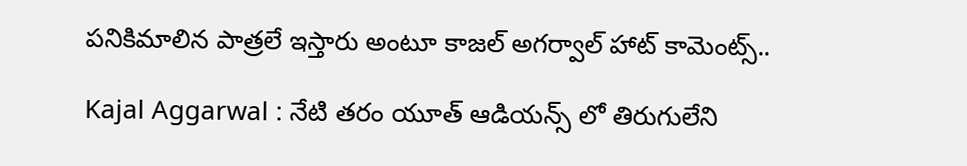పనికిమాలిన పాత్రలే ఇస్తారు అంటూ కాజల్ అగర్వాల్ హాట్ కామెంట్స్..

Kajal Aggarwal : నేటి తరం యూత్ ఆడియన్స్ లో తిరుగులేని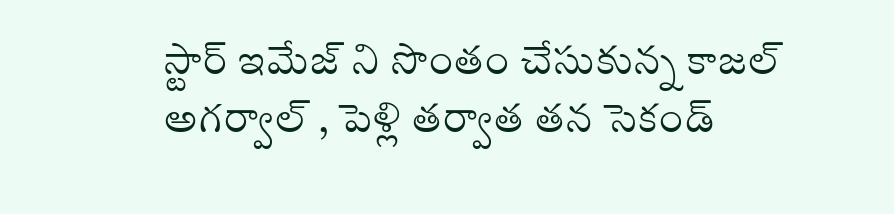స్టార్ ఇమేజ్ ని సొంతం చేసుకున్న కాజల్ అగర్వాల్ , పెళ్లి తర్వాత తన సెకండ్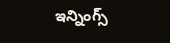ఇన్నింగ్స్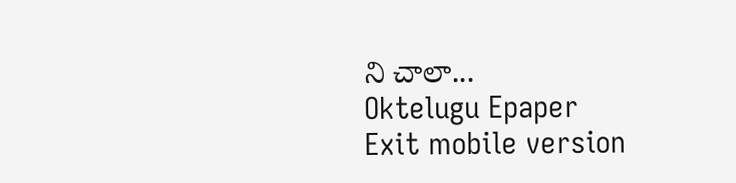ని చాలా...
Oktelugu Epaper
Exit mobile version